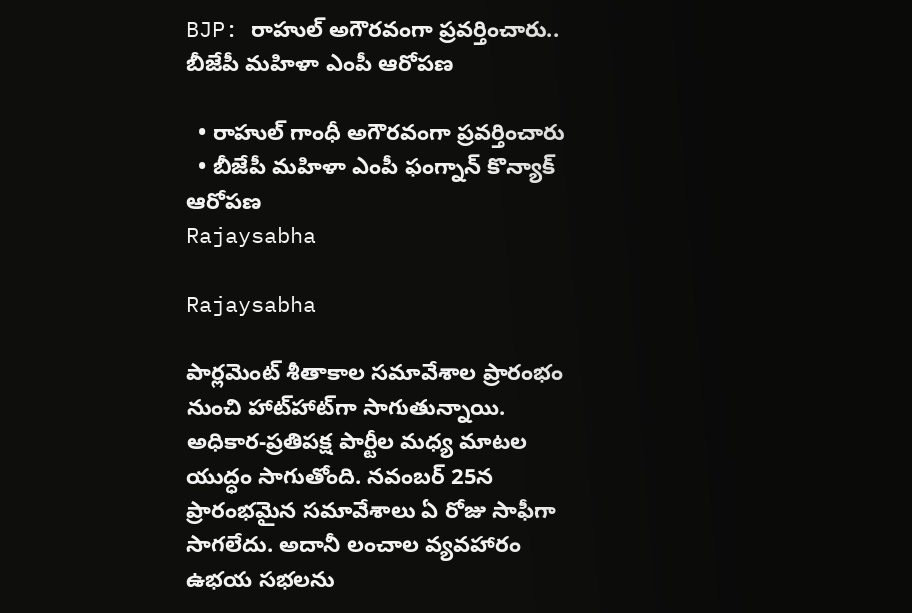BJP: రాహుల్ అగౌరవంగా ప్రవర్తించారు.. బీజేపీ మహిళా ఎంపీ ఆరోపణ

  • రాహుల్ గాంధీ అగౌరవంగా ప్రవర్తించారు
  • బీజేపీ మహిళా ఎంపీ ఫంగ్నాన్ కొన్యాక్ ఆరోపణ
Rajaysabha

Rajaysabha

పార్లమెంట్ శీతాకాల సమావేశాల ప్రారంభం నుంచి హాట్‌హాట్‌గా సాగుతున్నాయి. అధికార-ప్రతిపక్ష పార్టీల మధ్య మాటల యుద్ధం సాగుతోంది. నవంబర్ 25న ప్రారంభమైన సమావేశాలు ఏ రోజు సాఫీగా సాగలేదు. అదానీ లంచాల వ్యవహారం ఉభయ సభలను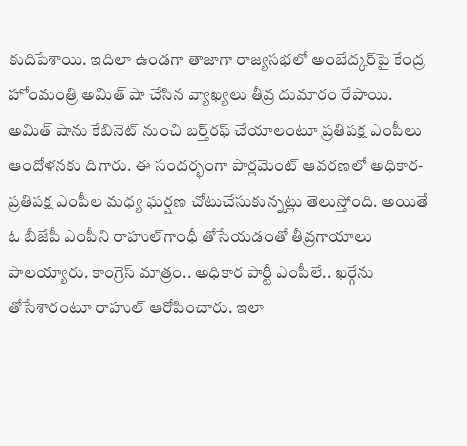కుదిపేశాయి. ఇదిలా ఉండగా తాజాగా రాజ్యసభలో అంబేద్కర్‌పై కేంద్ర హోంమంత్రి అమిత్ షా చేసిన వ్యాఖ్యలు తీవ్ర దుమారం రేపాయి. అమిత్ షాను కేబినెట్ నుంచి బర్త్‌రఫ్ చేయాలంటూ ప్రతిపక్ష ఎంపీలు ఆందోళనకు దిగారు. ఈ సందర్భంగా పార్లమెంట్ ఆవరణలో అధికార-ప్రతిపక్ష ఎంపీల మధ్య ఘర్షణ చోటుచేసుకున్నట్లు తెలుస్తోంది. అయితే ఓ బీజేపీ ఎంపీని రాహుల్‌గాంధీ తోసేయడంతో తీవ్రగాయాలు పాలయ్యారు. కాంగ్రెస్ మాత్రం.. అధికార పార్టీ ఎంపీలే.. ఖర్గేను తోసేశారంటూ రాహుల్ ఆరోపించారు. ఇలా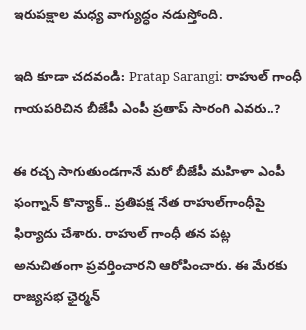ఇరుపక్షాల మధ్య వాగ్యుద్ధం నడుస్తోంది.

ఇది కూడా చదవండి: Pratap Sarangi: రాహుల్ గాంధీ గాయపరిచిన బీజేపీ ఎంపీ ప్రతాప్ సారంగి ఎవరు..?

ఈ రచ్చ సాగుతుండగానే మరో బీజేపీ మహిళా ఎంపీ ఫంగ్నాన్ కొన్యాక్.. ప్రతిపక్ష నేత రాహుల్‌గాంధీపై ఫిర్యాదు చేశారు. రాహుల్ గాంధీ తన పట్ల అనుచితంగా ప్రవర్తించారని ఆరోపించారు. ఈ మేరకు రాజ్యసభ ఛైర్మన్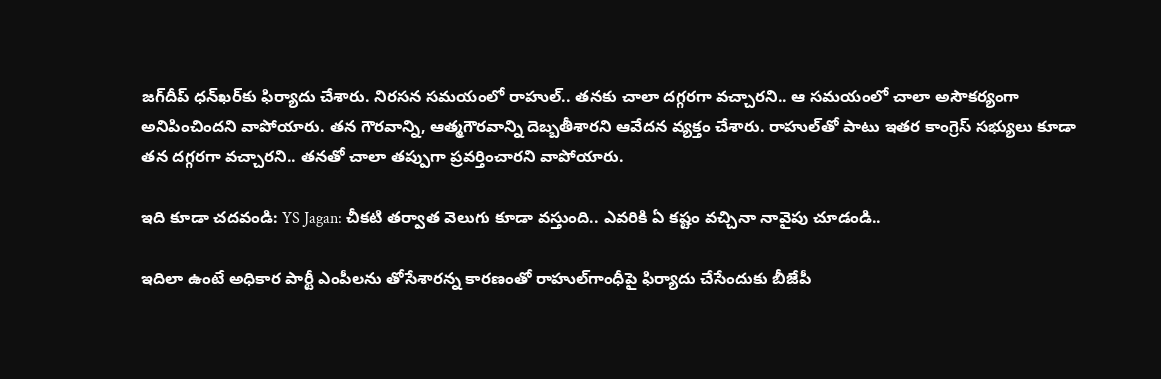జగ్‌దీప్ ధన్‌ఖర్‌కు ఫిర్యాదు చేశారు. నిరసన సమయంలో రాహుల్.. తనకు చాలా దగ్గరగా వచ్చారని.. ఆ సమయంలో చాలా అసౌకర్యంగా అనిపించిందని వాపోయారు. తన గౌరవాన్ని, ఆత్మగౌరవాన్ని దెబ్బతీశారని ఆవేదన వ్యక్తం చేశారు. రాహుల్‌తో పాటు ఇతర కాంగ్రెస్ సభ్యులు కూడా తన దగ్గరగా వచ్చారని.. తనతో చాలా తప్పుగా ప్రవర్తించారని వాపోయారు.

ఇది కూడా చదవండి: YS Jagan: చీకటి తర్వాత వెలుగు కూడా వస్తుంది.. ఎవరికి ఏ కష్టం వచ్చినా నావైపు చూడండి..

ఇదిలా ఉంటే అధికార పార్టీ ఎంపీలను తోసేశారన్న కారణంతో రాహుల్‌గాంధీపై ఫిర్యాదు చేసేందుకు బీజేపీ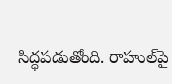సిద్ధపడుతోంది. రాహుల్‌పై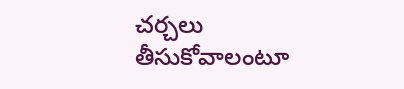చర్చలు తీసుకోవాలంటూ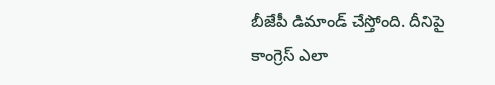బీజేపీ డిమాండ్ చేస్తోంది. దీనిపై కాంగ్రెస్ ఎలా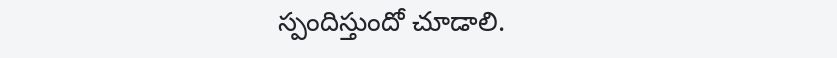స్పందిస్తుందో చూడాలి.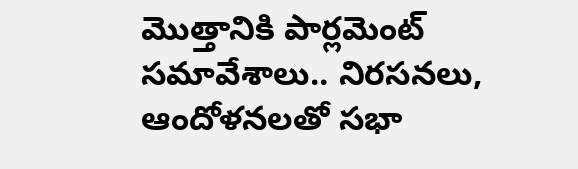మొత్తానికి పార్లమెంట్ సమావేశాలు.. నిరసనలు, ఆందోళనలతో సభా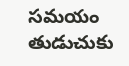సమయం తుడుచుకు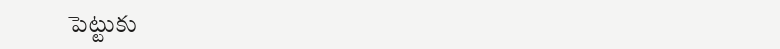పెట్టుకు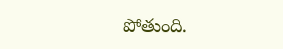పోతుంది.